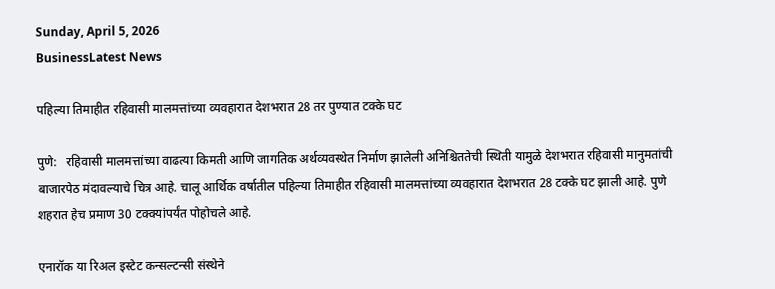Sunday, April 5, 2026
BusinessLatest News

पहिल्या तिमाहीत रहिवासी मालमत्तांच्या व्यवहारात देशभरात 28 तर पुण्यात टक्के घट

पुणे:   रहिवासी मालमत्तांच्या वाढत्या किमती आणि जागतिक अर्थव्यवस्थेत निर्माण झालेली अनिश्चिततेची स्थिती यामुळे देशभरात रहिवासी मानुमतांची बाजारपेठ मंदावल्याचे चित्र आहे. चालू आर्थिक वर्षातील पहिल्या तिमाहीत रहिवासी मालमत्तांच्या व्यवहारात देशभरात 28 टक्के घट झाली आहे. पुणे शहरात हेच प्रमाण 30 टक्क्यांपर्यंत पोहोचले आहे.

एनारॉक या रिअल इस्टेट कन्सल्टन्सी संस्थेने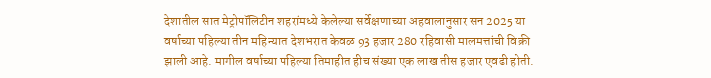देशातील सात मेट्रोपॉलिटीन शहरांमध्ये केलेल्या सर्वेक्षणाच्या अहवालानुसार सन 2025 या वर्षाच्या पहिल्या तीन महिन्यात देशभरात केवळ 93 हजार 280 रहिवासी मालमत्तांची विक्री झाली आहे. मागील वर्षाच्या पहिल्या तिमाहीत हीच संख्या एक लाख तीस हजार एवढी होती.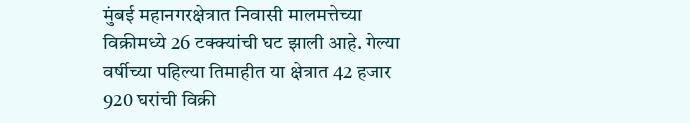मुंबई महानगरक्षेत्रात निवासी मालमत्तेच्या विक्रीमध्ये 26 टक्क्यांची घट झाली आहे. गेल्या वर्षीच्या पहिल्या तिमाहीत या क्षेत्रात 42 हजार 920 घरांची विक्री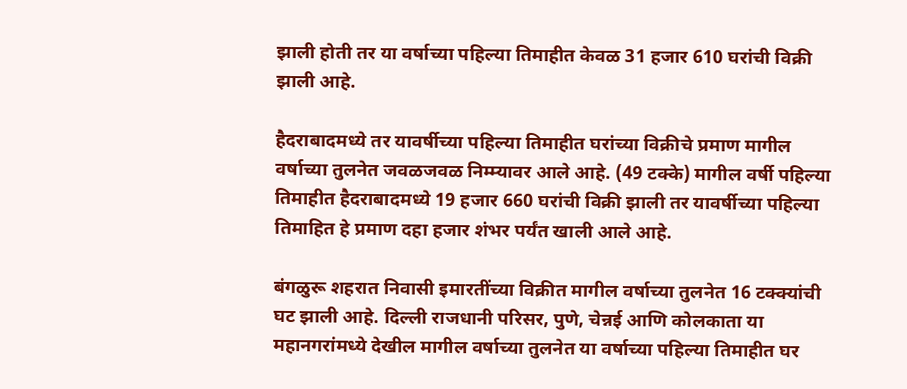झाली होती तर या वर्षाच्या पहिल्या तिमाहीत केवळ 31 हजार 610 घरांची विक्री झाली आहे.

हैदराबादमध्ये तर यावर्षीच्या पहिल्या तिमाहीत घरांच्या विक्रीचे प्रमाण मागील वर्षाच्या तुलनेत जवळजवळ निम्म्यावर आले आहे. (49 टक्के) मागील वर्षी पहिल्या तिमाहीत हैदराबादमध्ये 19 हजार 660 घरांची विक्री झाली तर यावर्षीच्या पहिल्या तिमाहित हे प्रमाण दहा हजार शंभर पर्यंत खाली आले आहे.

बंगळुरू शहरात निवासी इमारतींच्या विक्रीत मागील वर्षाच्या तुलनेत 16 टक्क्यांची घट झाली आहे. दिल्ली राजधानी परिसर, पुणे, चेन्नई आणि कोलकाता या महानगरांमध्ये देखील मागील वर्षाच्या तुलनेत या वर्षाच्या पहिल्या तिमाहीत घर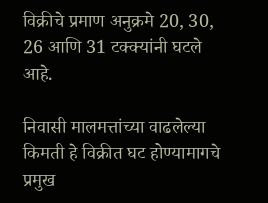विक्रीचे प्रमाण अनुक्रमे 20, 30, 26 आणि 31 टक्क्यांनी घटले आहे.

निवासी मालमत्तांच्या वाढलेल्या किमती हे विक्रीत घट होण्यामागचे प्रमुख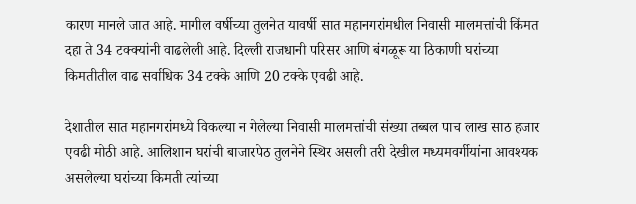कारण मानले जात आहे. मागील वर्षीच्या तुलनेत यावर्षी सात महानगरांमधील निवासी मालमत्तांची किंमत दहा ते 34 टक्क्यांनी वाढलेली आहे. दिल्ली राजधानी परिसर आणि बंगळूरू या ठिकाणी घरांच्या किमतीतील वाढ सर्वाधिक 34 टक्के आणि 20 टक्के एवढी आहे.

देशातील सात महानगरांमध्ये विकल्या न गेलेल्या निवासी मालमत्तांची संख्या तब्बल पाच लाख साठ हजार एवढी मोठी आहे. आलिशान घरांची बाजारपेठ तुलनेने स्थिर असली तरी देखील मध्यमवर्गीयांना आवश्यक असलेल्या घरांच्या किमती त्यांच्या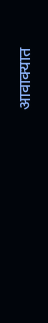आवाक्यात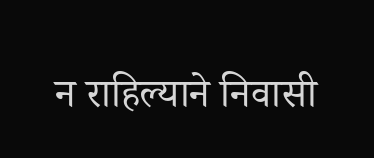न राहिल्याने निवासी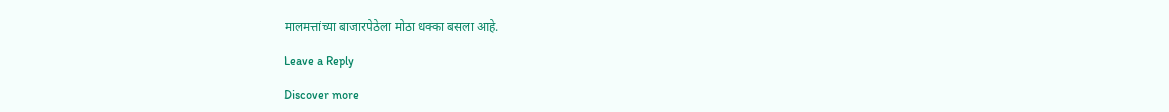मालमत्तांच्या बाजारपेठेला मोठा धक्का बसला आहे.

Leave a Reply

Discover more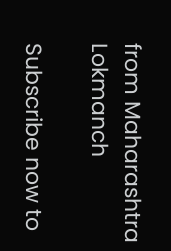from Maharashtra Lokmanch

Subscribe now to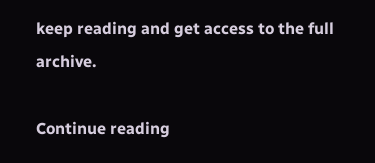keep reading and get access to the full archive.

Continue reading